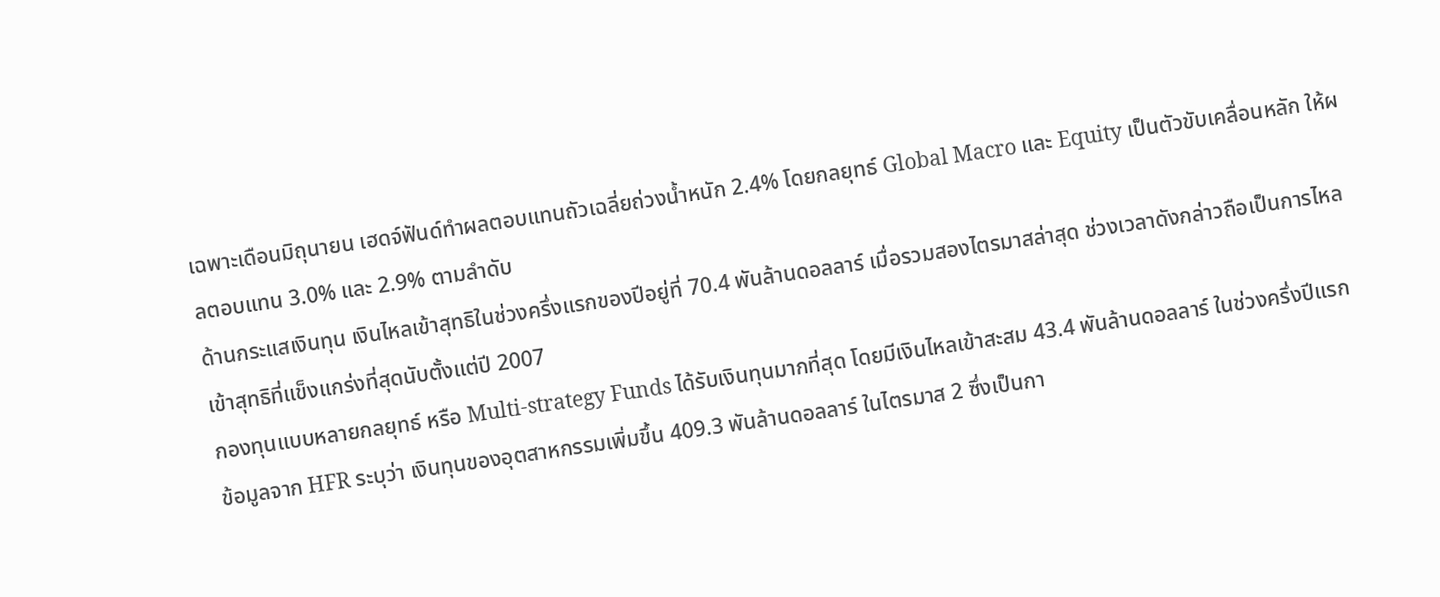เฉพาะเดือนมิถุนายน เฮดจ์ฟันด์ทำผลตอบแทนถัวเฉลี่ยถ่วงน้ำหนัก 2.4% โดยกลยุทธ์ Global Macro และ Equity เป็นตัวขับเคลื่อนหลัก ให้ผลตอบแทน 3.0% และ 2.9% ตามลำดับ
ด้านกระแสเงินทุน เงินไหลเข้าสุทธิในช่วงครึ่งแรกของปีอยู่ที่ 70.4 พันล้านดอลลาร์ เมื่อรวมสองไตรมาสล่าสุด ช่วงเวลาดังกล่าวถือเป็นการไหลเข้าสุทธิที่แข็งแกร่งที่สุดนับตั้งแต่ปี 2007
กองทุนแบบหลายกลยุทธ์ หรือ Multi-strategy Funds ได้รับเงินทุนมากที่สุด โดยมีเงินไหลเข้าสะสม 43.4 พันล้านดอลลาร์ ในช่วงครึ่งปีแรก
ข้อมูลจาก HFR ระบุว่า เงินทุนของอุตสาหกรรมเพิ่มขึ้น 409.3 พันล้านดอลลาร์ ในไตรมาส 2 ซึ่งเป็นกา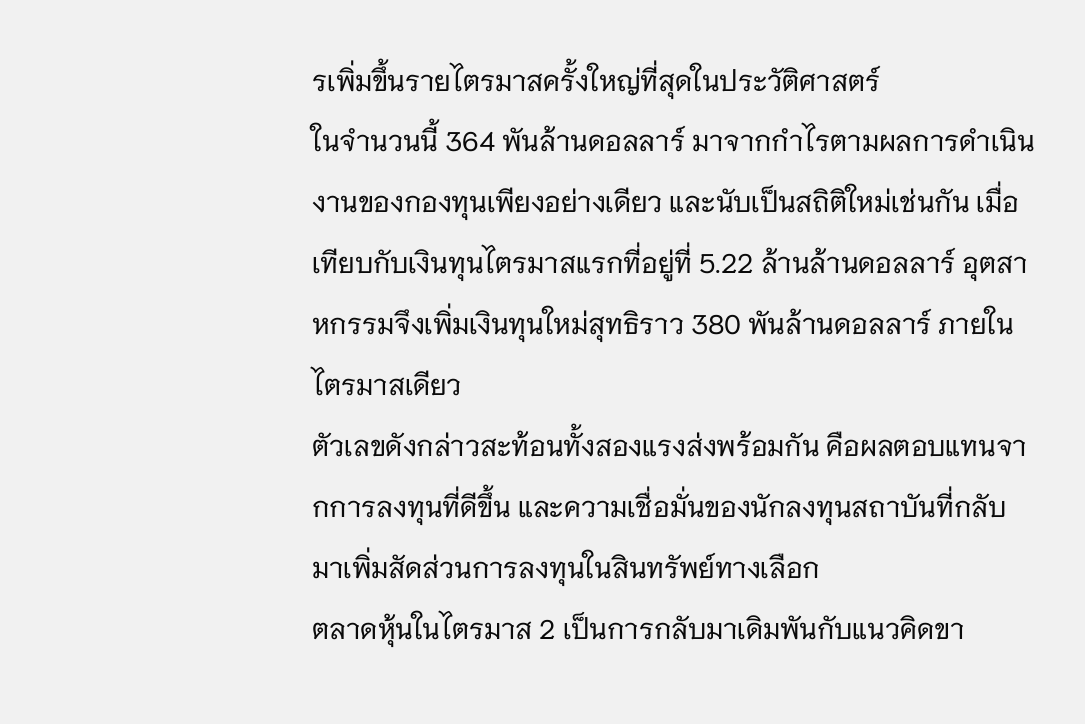รเพิ่มขึ้นรายไตรมาสครั้งใหญ่ที่สุดในประวัติศาสตร์
ในจำนวนนี้ 364 พันล้านดอลลาร์ มาจากกำไรตามผลการดำเนินงานของกองทุนเพียงอย่างเดียว และนับเป็นสถิติใหม่เช่นกัน เมื่อเทียบกับเงินทุนไตรมาสแรกที่อยู่ที่ 5.22 ล้านล้านดอลลาร์ อุตสาหกรรมจึงเพิ่มเงินทุนใหม่สุทธิราว 380 พันล้านดอลลาร์ ภายในไตรมาสเดียว
ตัวเลขดังกล่าวสะท้อนทั้งสองแรงส่งพร้อมกัน คือผลตอบแทนจากการลงทุนที่ดีขึ้น และความเชื่อมั่นของนักลงทุนสถาบันที่กลับมาเพิ่มสัดส่วนการลงทุนในสินทรัพย์ทางเลือก
ตลาดหุ้นในไตรมาส 2 เป็นการกลับมาเดิมพันกับแนวคิดขา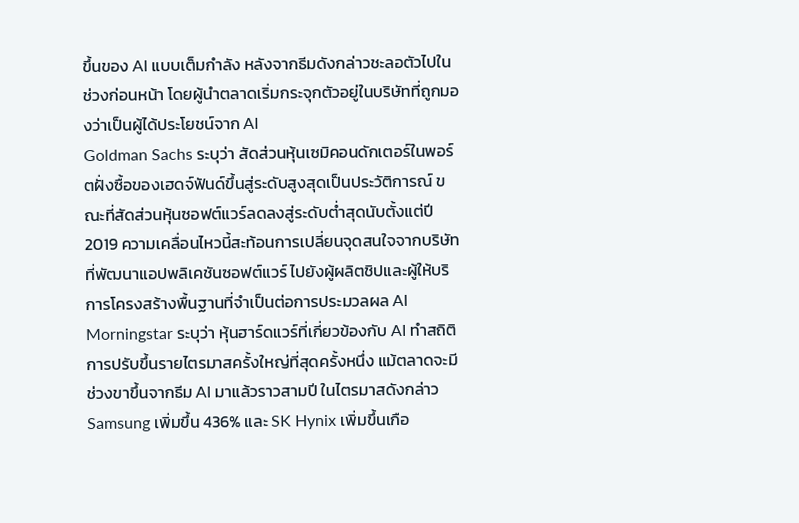ขึ้นของ AI แบบเต็มกำลัง หลังจากธีมดังกล่าวชะลอตัวไปในช่วงก่อนหน้า โดยผู้นำตลาดเริ่มกระจุกตัวอยู่ในบริษัทที่ถูกมองว่าเป็นผู้ได้ประโยชน์จาก AI
Goldman Sachs ระบุว่า สัดส่วนหุ้นเซมิคอนดักเตอร์ในพอร์ตฝั่งซื้อของเฮดจ์ฟันด์ขึ้นสู่ระดับสูงสุดเป็นประวัติการณ์ ขณะที่สัดส่วนหุ้นซอฟต์แวร์ลดลงสู่ระดับต่ำสุดนับตั้งแต่ปี 2019 ความเคลื่อนไหวนี้สะท้อนการเปลี่ยนจุดสนใจจากบริษัทที่พัฒนาแอปพลิเคชันซอฟต์แวร์ ไปยังผู้ผลิตชิปและผู้ให้บริการโครงสร้างพื้นฐานที่จำเป็นต่อการประมวลผล AI
Morningstar ระบุว่า หุ้นฮาร์ดแวร์ที่เกี่ยวข้องกับ AI ทำสถิติการปรับขึ้นรายไตรมาสครั้งใหญ่ที่สุดครั้งหนึ่ง แม้ตลาดจะมีช่วงขาขึ้นจากธีม AI มาแล้วราวสามปี ในไตรมาสดังกล่าว Samsung เพิ่มขึ้น 436% และ SK Hynix เพิ่มขึ้นเกือ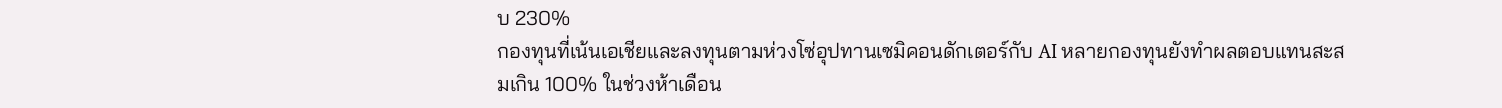บ 230%
กองทุนที่เน้นเอเชียและลงทุนตามห่วงโซ่อุปทานเซมิคอนดักเตอร์กับ AI หลายกองทุนยังทำผลตอบแทนสะสมเกิน 100% ในช่วงห้าเดือน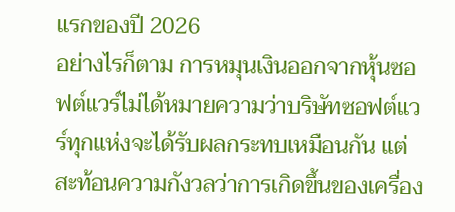แรกของปี 2026
อย่างไรก็ตาม การหมุนเงินออกจากหุ้นซอฟต์แวร์ไม่ได้หมายความว่าบริษัทซอฟต์แวร์ทุกแห่งจะได้รับผลกระทบเหมือนกัน แต่สะท้อนความกังวลว่าการเกิดขึ้นของเครื่อง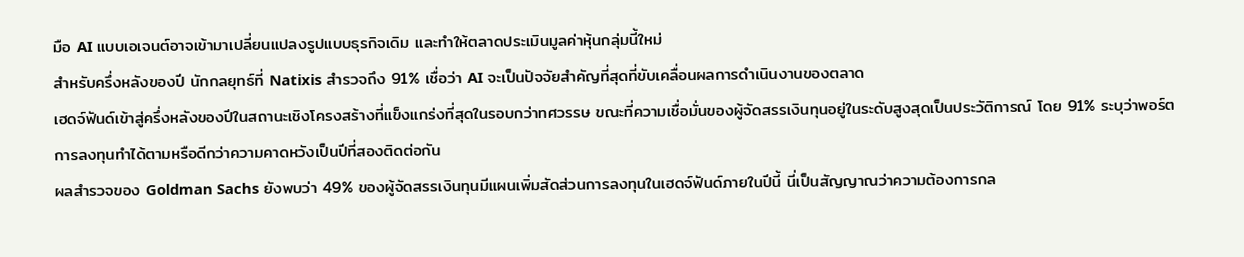มือ AI แบบเอเจนต์อาจเข้ามาเปลี่ยนแปลงรูปแบบธุรกิจเดิม และทำให้ตลาดประเมินมูลค่าหุ้นกลุ่มนี้ใหม่
สำหรับครึ่งหลังของปี นักกลยุทธ์ที่ Natixis สำรวจถึง 91% เชื่อว่า AI จะเป็นปัจจัยสำคัญที่สุดที่ขับเคลื่อนผลการดำเนินงานของตลาด
เฮดจ์ฟันด์เข้าสู่ครึ่งหลังของปีในสถานะเชิงโครงสร้างที่แข็งแกร่งที่สุดในรอบกว่าทศวรรษ ขณะที่ความเชื่อมั่นของผู้จัดสรรเงินทุนอยู่ในระดับสูงสุดเป็นประวัติการณ์ โดย 91% ระบุว่าพอร์ตการลงทุนทำได้ตามหรือดีกว่าความคาดหวังเป็นปีที่สองติดต่อกัน
ผลสำรวจของ Goldman Sachs ยังพบว่า 49% ของผู้จัดสรรเงินทุนมีแผนเพิ่มสัดส่วนการลงทุนในเฮดจ์ฟันด์ภายในปีนี้ นี่เป็นสัญญาณว่าความต้องการกล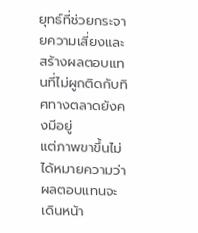ยุทธ์ที่ช่วยกระจายความเสี่ยงและสร้างผลตอบแทนที่ไม่ผูกติดกับทิศทางตลาดยังคงมีอยู่
แต่ภาพขาขึ้นไม่ได้หมายความว่าผลตอบแทนจะเดินหน้า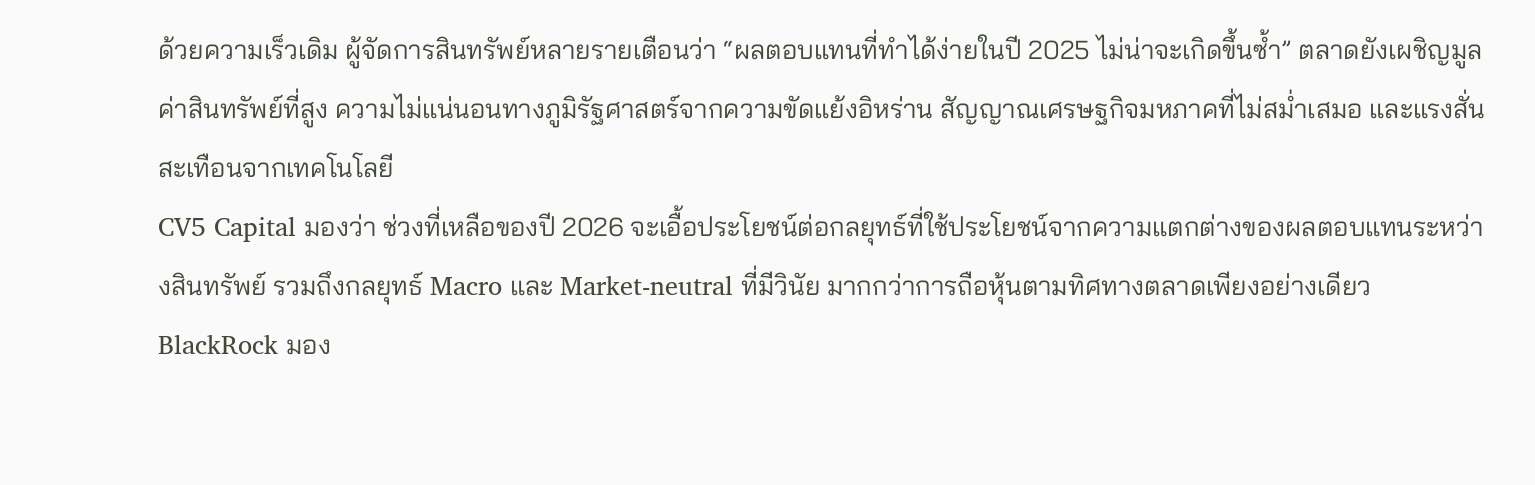ด้วยความเร็วเดิม ผู้จัดการสินทรัพย์หลายรายเตือนว่า “ผลตอบแทนที่ทำได้ง่ายในปี 2025 ไม่น่าจะเกิดขึ้นซ้ำ” ตลาดยังเผชิญมูลค่าสินทรัพย์ที่สูง ความไม่แน่นอนทางภูมิรัฐศาสตร์จากความขัดแย้งอิหร่าน สัญญาณเศรษฐกิจมหภาคที่ไม่สม่ำเสมอ และแรงสั่นสะเทือนจากเทคโนโลยี
CV5 Capital มองว่า ช่วงที่เหลือของปี 2026 จะเอื้อประโยชน์ต่อกลยุทธ์ที่ใช้ประโยชน์จากความแตกต่างของผลตอบแทนระหว่างสินทรัพย์ รวมถึงกลยุทธ์ Macro และ Market-neutral ที่มีวินัย มากกว่าการถือหุ้นตามทิศทางตลาดเพียงอย่างเดียว
BlackRock มอง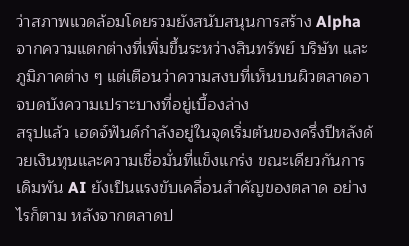ว่าสภาพแวดล้อมโดยรวมยังสนับสนุนการสร้าง Alpha จากความแตกต่างที่เพิ่มขึ้นระหว่างสินทรัพย์ บริษัท และภูมิภาคต่าง ๆ แต่เตือนว่าความสงบที่เห็นบนผิวตลาดอาจบดบังความเปราะบางที่อยู่เบื้องล่าง
สรุปแล้ว เฮดจ์ฟันด์กำลังอยู่ในจุดเริ่มต้นของครึ่งปีหลังด้วยเงินทุนและความเชื่อมั่นที่แข็งแกร่ง ขณะเดียวกันการเดิมพัน AI ยังเป็นแรงขับเคลื่อนสำคัญของตลาด อย่างไรก็ตาม หลังจากตลาดป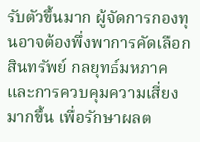รับตัวขึ้นมาก ผู้จัดการกองทุนอาจต้องพึ่งพาการคัดเลือกสินทรัพย์ กลยุทธ์มหภาค และการควบคุมความเสี่ยงมากขึ้น เพื่อรักษาผลต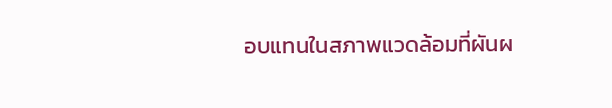อบแทนในสภาพแวดล้อมที่ผันผ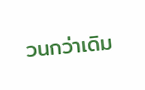วนกว่าเดิม